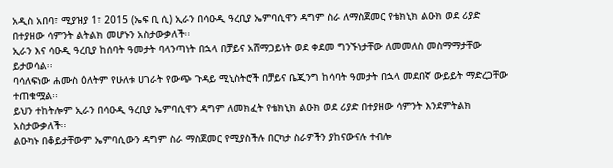አዲስ አበባ፣ ሚያዝያ 1፣ 2015 (ኤፍ ቢ ሲ) ኢራን በሳዑዲ ዓረቢያ ኤምባሲዋን ዳግም ስራ ለማስጀመር የቴክኒክ ልዑክ ወደ ሪያድ በተያዘው ሳምንት ልትልክ መሆኑን አስታውቃለች፡፡
ኢራን እና ሳዑዲ ዓረቢያ ከሰባት ዓመታት ባላንጣነት በኋላ በቻይና አሸማጋይነት ወደ ቀደመ ግንኙነታቸው ለመመለስ መስማማታቸው ይታወሳል፡፡
ባሳለፍነው ሐሙስ ዕለትም የሁለቱ ሀገራት የውጭ ጉዳይ ሚኒስትሮች በቻይና ቤጂንግ ከሳባት ዓመታት በኋላ መደበኛ ውይይት ማድረጋቸው ተጠቁሟል፡፡
ይህን ተከትሎም ኢራን በሳዑዲ ዓረቢያ ኤምባሲዋን ዳግም ለመክፈት የቴክኒክ ልዑክ ወደ ሪያድ በተያዘው ሳምንት እንደምትልክ አስታውቃለች፡፡
ልዑካኑ በቆይታቸውም ኤምባሲውን ዳግም ስራ ማስጀመር የሚያስችሉ በርካታ ስራዎችን ያከናውናሉ ተብሎ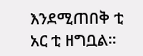እንደሚጠበቅ ቲ አር ቲ ዘግቧል፡፡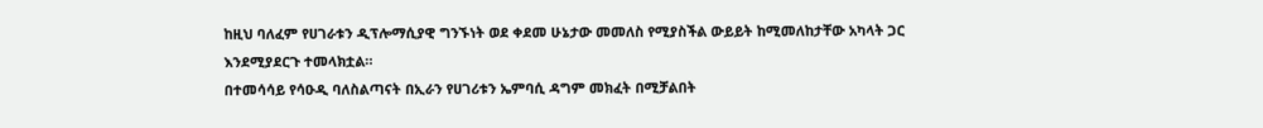ከዚህ ባለፈም የሀገራቱን ዲፕሎማሲያዊ ግንኙነት ወደ ቀደመ ሁኔታው መመለስ የሚያስችል ውይይት ከሚመለከታቸው አካላት ጋር እንደሚያደርጉ ተመላክቷል፡፡
በተመሳሳይ የሳዑዲ ባለስልጣናት በኢራን የሀገሪቱን ኤምባሲ ዳግም መክፈት በሚቻልበት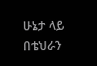ሁኔታ ላይ በቴህራን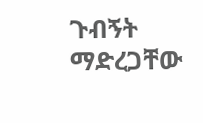ጉብኝት ማድረጋቸው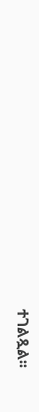ተገልጿል፡፡